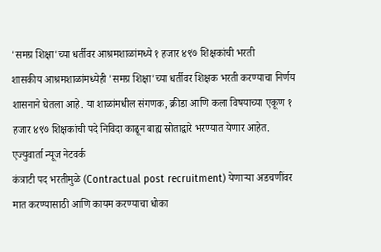'समग्र शिक्षा'च्या धर्तीवर आश्रमशाळांमध्ये १ हजार ४९७ शिक्षकांची भरती
शासकीय आश्रमशाळांमध्येही 'समग्र शिक्षा'च्या धर्तीवर शिक्षक भरती करण्याचा निर्णय शासनाने घेतला आहे. या शाळांमधील संगणक, क्रीडा आणि कला विषयाच्या एकूण १ हजार ४९७ शिक्षकांची पदे निविदा काढून बाह्य स्रोताद्वारे भरण्यात येणार आहेत.
एज्युवार्ता न्यूज नेटवर्क
कंत्राटी पद भरतीमुळे (Contractual post recruitment) येणाऱ्या अडचणींवर मात करण्यासाठी आणि कायम करण्याचा धोका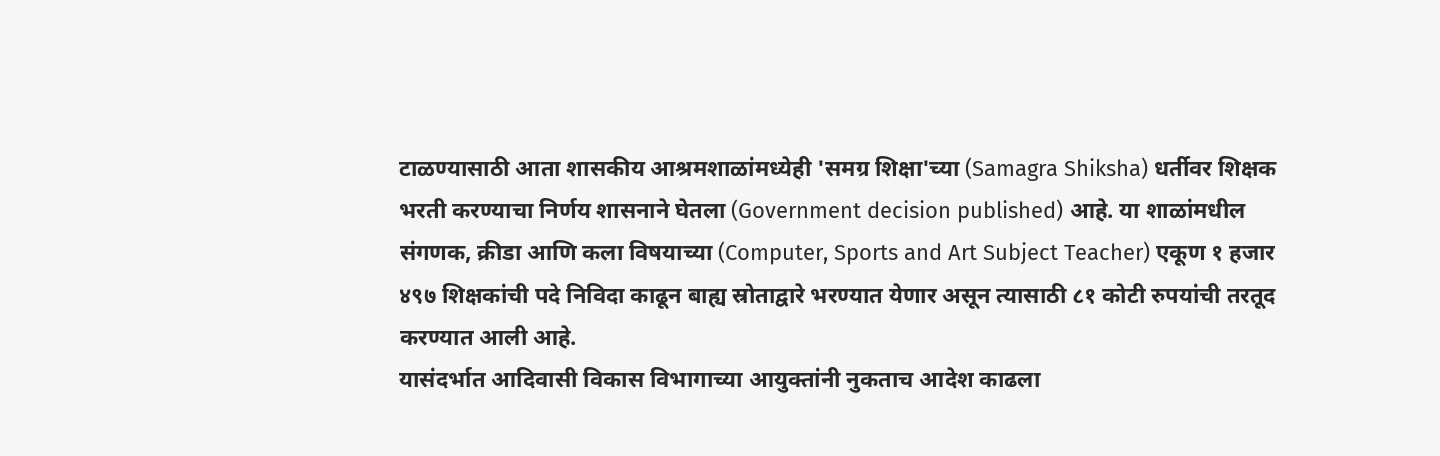टाळण्यासाठी आता शासकीय आश्रमशाळांमध्येही 'समग्र शिक्षा'च्या (Samagra Shiksha) धर्तीवर शिक्षक भरती करण्याचा निर्णय शासनाने घेतला (Government decision published) आहे. या शाळांमधील संगणक, क्रीडा आणि कला विषयाच्या (Computer, Sports and Art Subject Teacher) एकूण १ हजार ४९७ शिक्षकांची पदे निविदा काढून बाह्य स्रोताद्वारे भरण्यात येणार असून त्यासाठी ८१ कोटी रुपयांची तरतूद करण्यात आली आहे.
यासंदर्भात आदिवासी विकास विभागाच्या आयुक्तांनी नुकताच आदेश काढला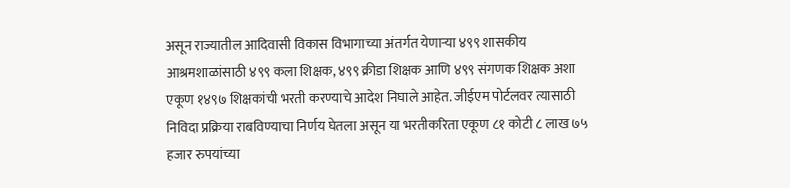असून राज्यातील आदिवासी विकास विभागाच्या अंतर्गत येणाऱ्या ४९९ शासकीय आश्रमशाळांसाठी ४९९ कला शिक्षक, ४९९ क्रीडा शिक्षक आणि ४९९ संगणक शिक्षक अशा एकूण १४९७ शिक्षकांची भरती करण्याचे आदेश निघाले आहेत. जीईएम पोर्टलवर त्यासाठी निविदा प्रक्रिया राबविण्याचा निर्णय घेतला असून या भरतीकरिता एकूण ८१ कोटी ८ लाख ७५ हजार रुपयांच्या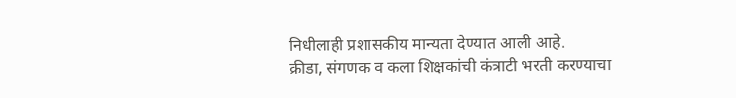निधीलाही प्रशासकीय मान्यता देण्यात आली आहे.
क्रीडा, संगणक व कला शिक्षकांची कंत्राटी भरती करण्याचा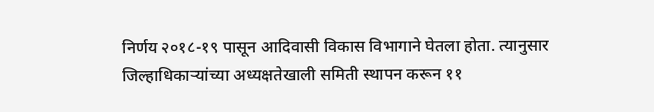निर्णय २०१८-१९ पासून आदिवासी विकास विभागाने घेतला होता. त्यानुसार जिल्हाधिकाऱ्यांच्या अध्यक्षतेखाली समिती स्थापन करून ११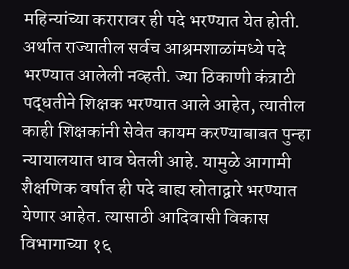महिन्यांच्या करारावर ही पदे भरण्यात येत होती. अर्थात राज्यातील सर्वच आश्रमशाळांमध्ये पदे भरण्यात आलेली नव्हती. ज्या ठिकाणी कंत्राटी पद्धतीने शिक्षक भरण्यात आले आहेत, त्यातील काही शिक्षकांनी सेवेत कायम करण्याबाबत पुन्हा न्यायालयात धाव घेतली आहे. यामुळे आगामी शैक्षणिक वर्षात ही पदे बाह्य स्रोताद्वारे भरण्यात येणार आहेत. त्यासाठी आदिवासी विकास विभागाच्या १६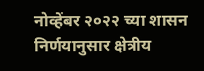नोव्हेंबर २०२२ च्या शासन निर्णयानुसार क्षेत्रीय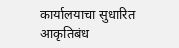कार्यालयाचा सुधारित आकृतिबंध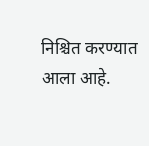निश्चित करण्यात आला आहे.